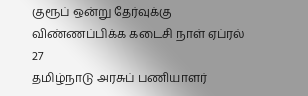குரூப் ஒன்று தேர்வுக்கு விண்ணப்பிக்க கடைசி நாள் ஏப்ரல் 27
தமிழ்நாடு அரசுப் பணியாளர்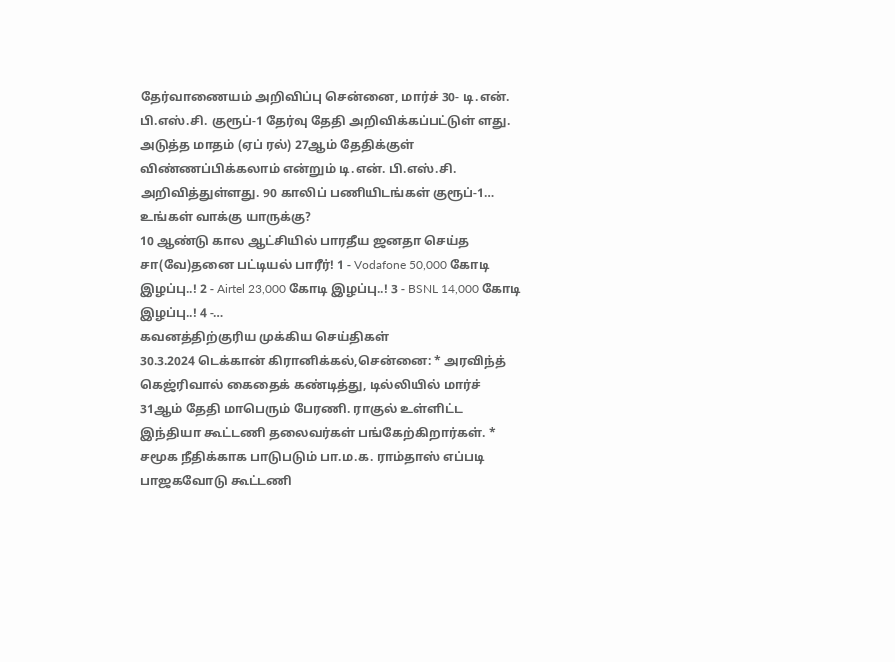தேர்வாணையம் அறிவிப்பு சென்னை, மார்ச் 30- டி.என். பி.எஸ்.சி. குரூப்-1 தேர்வு தேதி அறிவிக்கப்பட்டுள் ளது. அடுத்த மாதம் (ஏப் ரல்) 27ஆம் தேதிக்குள் விண்ணப்பிக்கலாம் என்றும் டி.என். பி.எஸ்.சி. அறிவித்துள்ளது. 90 காலிப் பணியிடங்கள் குரூப்-1…
உங்கள் வாக்கு யாருக்கு?
10 ஆண்டு கால ஆட்சியில் பாரதீய ஜனதா செய்த சா(வே)தனை பட்டியல் பாரீர்! 1 - Vodafone 50,000 கோடி இழப்பு..! 2 - Airtel 23,000 கோடி இழப்பு..! 3 - BSNL 14,000 கோடி இழப்பு..! 4 -…
கவனத்திற்குரிய முக்கிய செய்திகள்
30.3.2024 டெக்கான் கிரானிக்கல்,சென்னை: * அரவிந்த் கெஜ்ரிவால் கைதைக் கண்டித்து, டில்லியில் மார்ச் 31ஆம் தேதி மாபெரும் பேரணி. ராகுல் உள்ளிட்ட இந்தியா கூட்டணி தலைவர்கள் பங்கேற்கிறார்கள். * சமூக நீதிக்காக பாடுபடும் பா.ம.க. ராம்தாஸ் எப்படி பாஜகவோடு கூட்டணி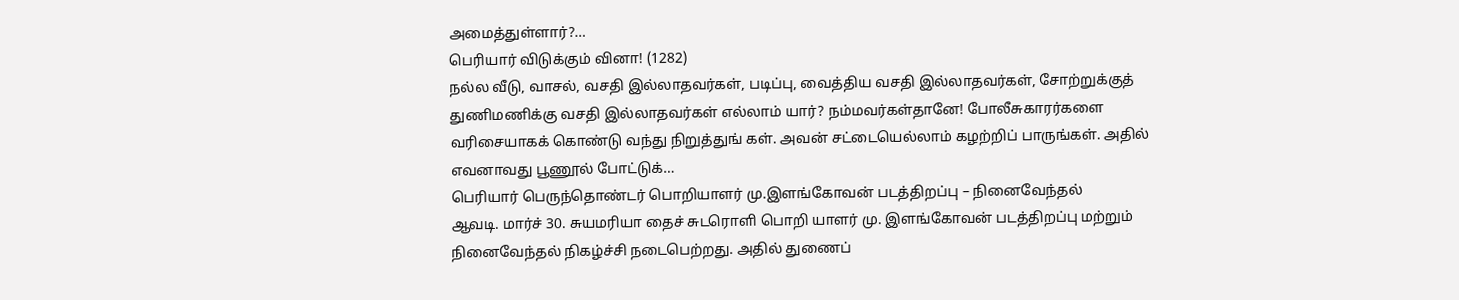அமைத்துள்ளார்?…
பெரியார் விடுக்கும் வினா! (1282)
நல்ல வீடு, வாசல், வசதி இல்லாதவர்கள், படிப்பு, வைத்திய வசதி இல்லாதவர்கள், சோற்றுக்குத் துணிமணிக்கு வசதி இல்லாதவர்கள் எல்லாம் யார்? நம்மவர்கள்தானே! போலீசுகாரர்களை வரிசையாகக் கொண்டு வந்து நிறுத்துங் கள். அவன் சட்டையெல்லாம் கழற்றிப் பாருங்கள். அதில் எவனாவது பூணூல் போட்டுக்…
பெரியார் பெருந்தொண்டர் பொறியாளர் மு.இளங்கோவன் படத்திறப்பு – நினைவேந்தல்
ஆவடி. மார்ச் 30. சுயமரியா தைச் சுடரொளி பொறி யாளர் மு. இளங்கோவன் படத்திறப்பு மற்றும் நினைவேந்தல் நிகழ்ச்சி நடைபெற்றது. அதில் துணைப்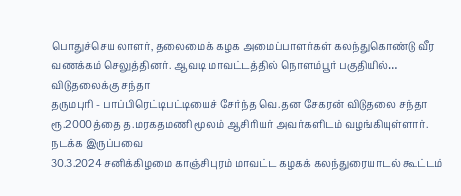பொதுச்செய லாளர், தலைமைக் கழக அமைப்பாளர்கள் கலந்துகொண்டு வீர வணக்கம் செலுத்தினர். ஆவடி மாவட்டத்தில் நொளம்பூர் பகுதியில்…
விடுதலைக்கு சந்தா
தருமபுரி - பாப்பிரெட்டிபட்டியைச் சேர்ந்த வெ.தன சேகரன் விடுதலை சந்தா ரூ.2000த்தை த.மரகதமணி மூலம் ஆசிரியர் அவர்களிடம் வழங்கியுள்ளார்.
நடக்க இருப்பவை
30.3.2024 சனிக்கிழமை காஞ்சிபுரம் மாவட்ட கழகக் கலந்துரையாடல் கூட்டம்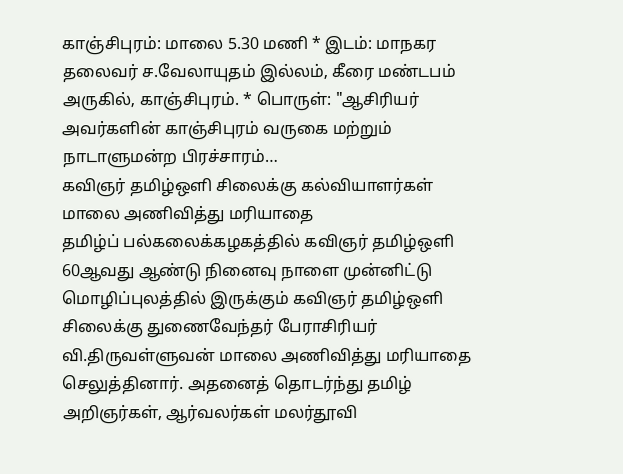காஞ்சிபுரம்: மாலை 5.30 மணி * இடம்: மாநகர தலைவர் ச.வேலாயுதம் இல்லம், கீரை மண்டபம் அருகில், காஞ்சிபுரம். * பொருள்: "ஆசிரியர் அவர்களின் காஞ்சிபுரம் வருகை மற்றும் நாடாளுமன்ற பிரச்சாரம்…
கவிஞர் தமிழ்ஒளி சிலைக்கு கல்வியாளர்கள் மாலை அணிவித்து மரியாதை
தமிழ்ப் பல்கலைக்கழகத்தில் கவிஞர் தமிழ்ஒளி 60ஆவது ஆண்டு நினைவு நாளை முன்னிட்டு மொழிப்புலத்தில் இருக்கும் கவிஞர் தமிழ்ஒளி சிலைக்கு துணைவேந்தர் பேராசிரியர் வி.திருவள்ளுவன் மாலை அணிவித்து மரியாதை செலுத்தினார். அதனைத் தொடர்ந்து தமிழ் அறிஞர்கள், ஆர்வலர்கள் மலர்தூவி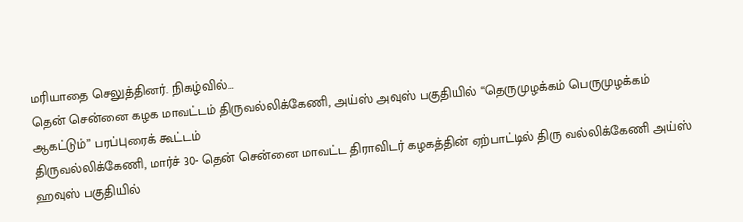மரியாதை செலுத்தினர். நிகழ்வில்…
தென் சென்னை கழக மாவட்டம் திருவல்லிக்கேணி, அய்ஸ் அவுஸ் பகுதியில் “தெருமுழக்கம் பெருமுழக்கம் ஆகட்டும்” பரப்புரைக் கூட்டம்
திருவல்லிக்கேணி, மார்ச் 30- தென் சென்னை மாவட்ட திராவிடர் கழகத்தின் ஏற்பாட்டில் திரு வல்லிக்கேணி அய்ஸ் ஹவுஸ் பகுதியில்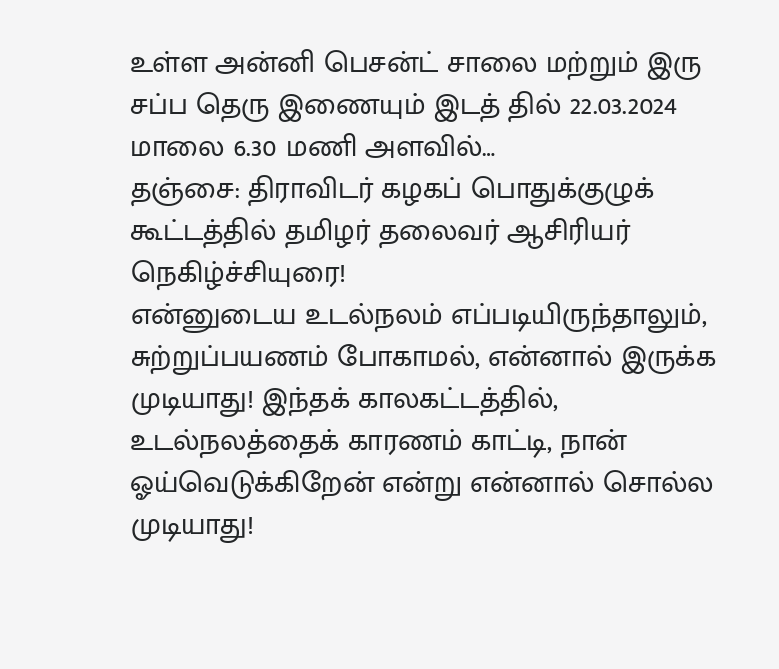உள்ள அன்னி பெசன்ட் சாலை மற்றும் இரு சப்ப தெரு இணையும் இடத் தில் 22.03.2024 மாலை 6.30 மணி அளவில்…
தஞ்சை: திராவிடர் கழகப் பொதுக்குழுக் கூட்டத்தில் தமிழர் தலைவர் ஆசிரியர் நெகிழ்ச்சியுரை!
என்னுடைய உடல்நலம் எப்படியிருந்தாலும், சுற்றுப்பயணம் போகாமல், என்னால் இருக்க முடியாது! இந்தக் காலகட்டத்தில், உடல்நலத்தைக் காரணம் காட்டி, நான் ஓய்வெடுக்கிறேன் என்று என்னால் சொல்ல முடியாது!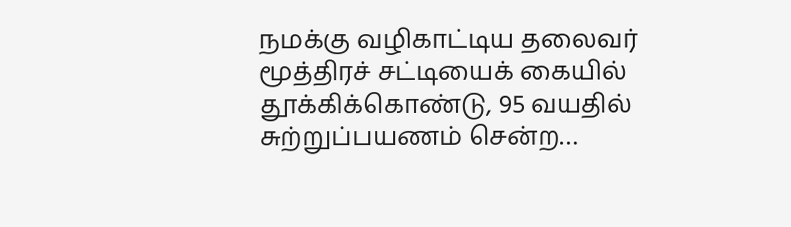நமக்கு வழிகாட்டிய தலைவர் மூத்திரச் சட்டியைக் கையில் தூக்கிக்கொண்டு, 95 வயதில் சுற்றுப்பயணம் சென்ற…